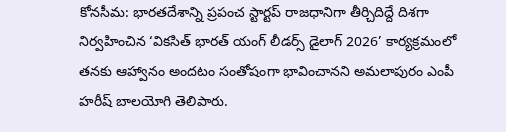కోనసీమ: భారతదేశాన్ని ప్రపంచ స్టార్టప్ రాజధానిగా తీర్చిదిద్దే దిశగా నిర్వహించిన ‘వికసిత్ భారత్ యంగ్ లీడర్స్ డైలాగ్ 2026’ కార్యక్రమంలో తనకు ఆహ్వానం అందటం సంతోషంగా భావించానని అమలాపురం ఎంపీ హరీష్ బాలయోగి తెలిపారు.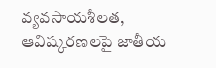వ్యవసాయశీలత, ఆవిష్కరణలపై జాతీయ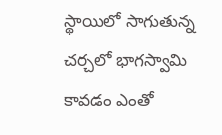స్థాయిలో సాగుతున్న చర్చలో భాగస్వామి కావడం ఎంతో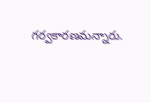గర్వకారణమన్నారు.